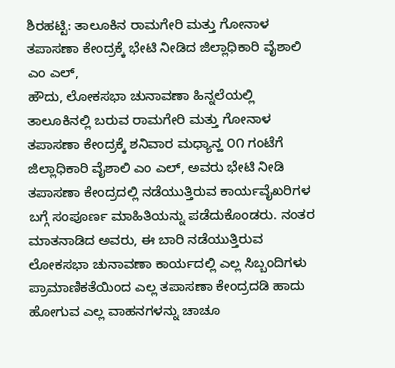ಶಿರಹಟ್ಟಿ: ತಾಲೂಕಿನ ರಾಮಗೇರಿ ಮತ್ತು ಗೋನಾಳ ತಪಾಸಣಾ ಕೇಂದ್ರಕ್ಕೆ ಭೇಟಿ ನೀಡಿದ ಜಿಲ್ಲಾಧಿಕಾರಿ ವೈಶಾಲಿ ಎಂ ಎಲ್,
ಹೌದು, ಲೋಕಸಭಾ ಚುನಾವಣಾ ಹಿನ್ನಲೆಯಲ್ಲಿ ತಾಲೂಕಿನಲ್ಲಿ ಬರುವ ರಾಮಗೇರಿ ಮತ್ತು ಗೋನಾಳ ತಪಾಸಣಾ ಕೇಂದ್ರಕ್ಕೆ ಶನಿವಾರ ಮಧ್ಯಾನ್ಹ ೦೧ ಗಂಟೆಗೆ ಜಿಲ್ಲಾಧಿಕಾರಿ ವೈಶಾಲಿ ಎಂ ಎಲ್, ಅವರು ಭೇಟಿ ನೀಡಿ ತಪಾಸಣಾ ಕೇಂದ್ರದಲ್ಲಿ ನಡೆಯುತ್ತಿರುವ ಕಾರ್ಯವೈಖರಿಗಳ ಬಗ್ಗೆ ಸಂಪೂರ್ಣ ಮಾಹಿತಿಯನ್ನು ಪಡೆದುಕೊಂಡರು. ನಂತರ ಮಾತನಾಡಿದ ಅವರು, ಈ ಬಾರಿ ನಡೆಯುತ್ತಿರುವ ಲೋಕಸಭಾ ಚುನಾವಣಾ ಕಾರ್ಯದಲ್ಲಿ ಎಲ್ಲ ಸಿಬ್ಬಂದಿಗಳು ಪ್ರಾಮಾಣಿಕತೆಯಿಂದ ಎಲ್ಲ ತಪಾಸಣಾ ಕೇಂದ್ರದಡಿ ಹಾದು ಹೋಗುವ ಎಲ್ಲ ವಾಹನಗಳನ್ನು ಚಾಚೂ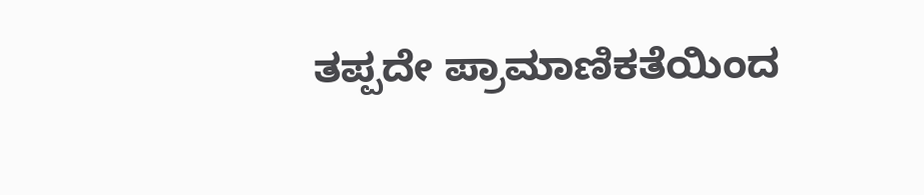ತಪ್ಪದೇ ಪ್ರಾಮಾಣಿಕತೆಯಿಂದ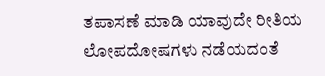ತಪಾಸಣೆ ಮಾಡಿ ಯಾವುದೇ ರೀತಿಯ ಲೋಪದೋಷಗಳು ನಡೆಯದಂತೆ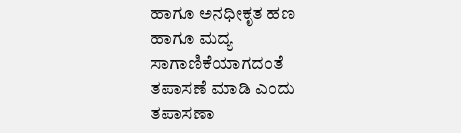ಹಾಗೂ ಅನಧೀಕೃತ ಹಣ ಹಾಗೂ ಮದ್ಯ ಸಾಗಾಣಿಕೆಯಾಗದಂತೆ ತಪಾಸಣೆ ಮಾಡಿ ಎಂದು ತಪಾಸಣಾ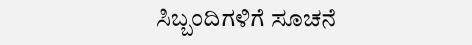ಸಿಬ್ಬಂದಿಗಳಿಗೆ ಸೂಚನೆ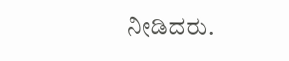ನೀಡಿದರು.